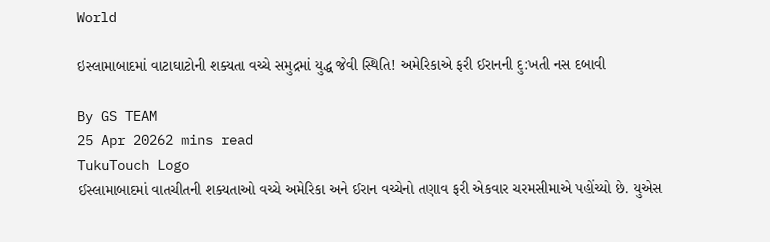World

ઇસ્લામાબાદમાં વાટાઘાટોની શક્યતા વચ્ચે સમુદ્રમાં યુદ્ધ જેવી સ્થિતિ! અમેરિકાએ ફરી ઈરાનની દુ:ખતી નસ દબાવી

By GS TEAM
25 Apr 20262 mins read
TukuTouch Logo
ઈસ્લામાબાદમાં વાતચીતની શક્યતાઓ વચ્ચે અમેરિકા અને ઈરાન વચ્ચેનો તણાવ ફરી એકવાર ચરમસીમાએ પહોંચ્યો છે. યુએસ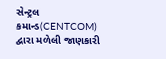સેન્ટ્રલ કમાન્ડ(CENTCOM) દ્વારા મળેલી જાણકારી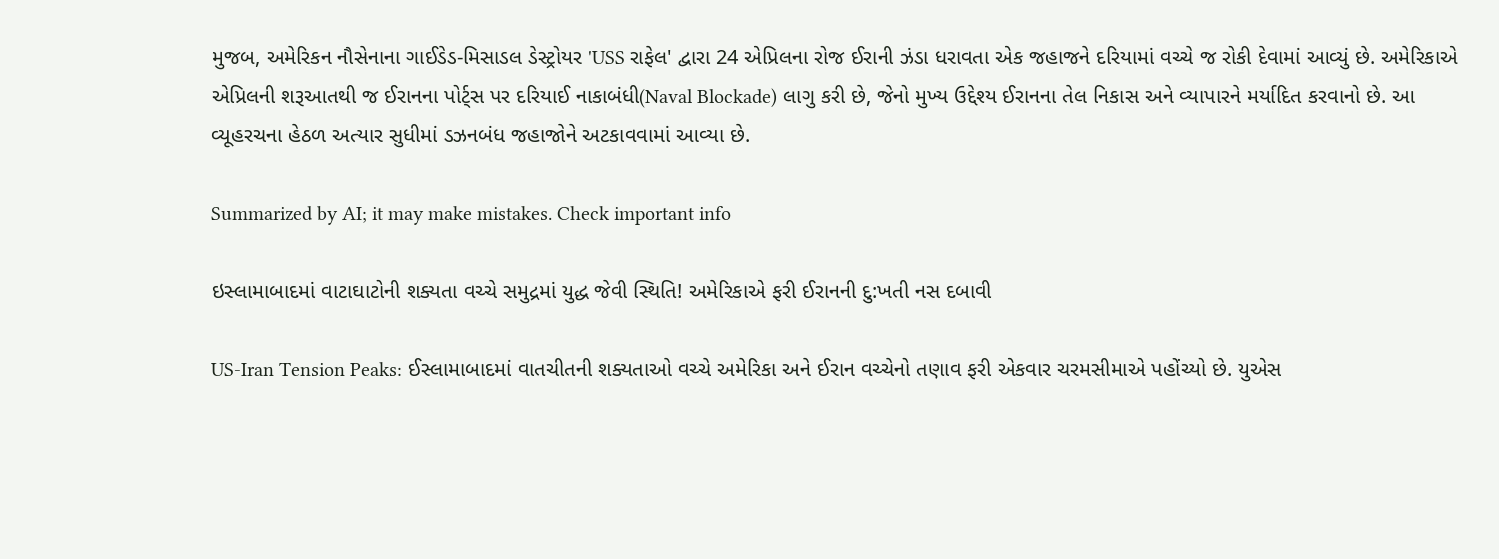મુજબ, અમેરિકન નૌસેનાના ગાઈડેડ-મિસાડલ ડેસ્ટ્રોયર 'USS રાફેલ' દ્વારા 24 એપ્રિલના રોજ ઈરાની ઝંડા ધરાવતા એક જહાજને દરિયામાં વચ્ચે જ રોકી દેવામાં આવ્યું છે. અમેરિકાએ એપ્રિલની શરૂઆતથી જ ઈરાનના પોર્ટ્સ પર દરિયાઈ નાકાબંધી(Naval Blockade) લાગુ કરી છે, જેનો મુખ્ય ઉદ્દેશ્ય ઈરાનના તેલ નિકાસ અને વ્યાપારને મર્યાદિત કરવાનો છે. આ વ્યૂહરચના હેઠળ અત્યાર સુધીમાં ડઝનબંધ જહાજોને અટકાવવામાં આવ્યા છે.

Summarized by AI; it may make mistakes. Check important info

ઇસ્લામાબાદમાં વાટાઘાટોની શક્યતા વચ્ચે સમુદ્રમાં યુદ્ધ જેવી સ્થિતિ! અમેરિકાએ ફરી ઈરાનની દુ:ખતી નસ દબાવી

US-Iran Tension Peaks: ઈસ્લામાબાદમાં વાતચીતની શક્યતાઓ વચ્ચે અમેરિકા અને ઈરાન વચ્ચેનો તણાવ ફરી એકવાર ચરમસીમાએ પહોંચ્યો છે. યુએસ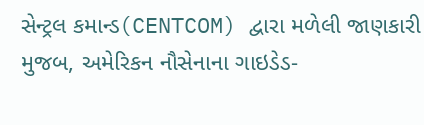સેન્ટ્રલ કમાન્ડ(CENTCOM) દ્વારા મળેલી જાણકારી મુજબ, અમેરિકન નૌસેનાના ગાઇડેડ-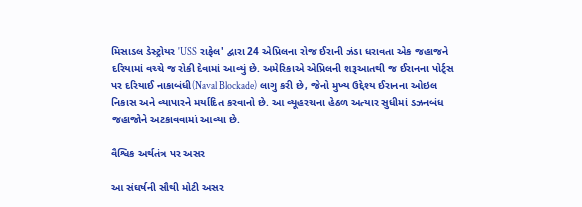મિસાડલ ડેસ્ટ્રોયર 'USS રાફેલ' દ્વારા 24 એપ્રિલના રોજ ઈરાની ઝંડા ધરાવતા એક જહાજને દરિયામાં વચ્ચે જ રોકી દેવામાં આવ્યું છે. અમેરિકાએ એપ્રિલની શરૂઆતથી જ ઈરાનના પોર્ટ્સ પર દરિયાઈ નાકાબંધી(Naval Blockade) લાગુ કરી છે, જેનો મુખ્ય ઉદ્દેશ્ય ઈરાનના ઓઇલ નિકાસ અને વ્યાપારને મર્યાદિત કરવાનો છે. આ વ્યૂહરચના હેઠળ અત્યાર સુધીમાં ડઝનબંધ જહાજોને અટકાવવામાં આવ્યા છે.

વૈશ્વિક અર્થતંત્ર પર અસર

આ સંઘર્ષની સૌથી મોટી અસર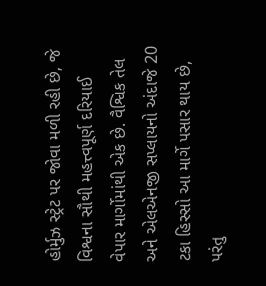હોર્મુઝ સ્ટ્રેટ પર જોવા મળી રહી છે, જે વિશ્વના સૌથી મહત્ત્વપૂર્ણ દરિયાઈ વેપાર માર્ગોમાંથી એક છે. વૈશ્વિક તેલ અને એલએનજી સપ્લાયનો અંદાજે 20 ટકા હિસ્સો આ માર્ગે પસાર થાય છે, પરંતુ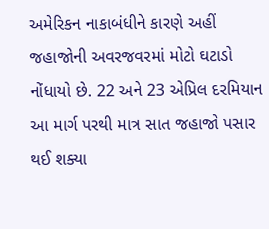અમેરિકન નાકાબંધીને કારણે અહીં જહાજોની અવરજવરમાં મોટો ઘટાડો નોંધાયો છે. 22 અને 23 એપ્રિલ દરમિયાન આ માર્ગ પરથી માત્ર સાત જહાજો પસાર થઈ શક્યા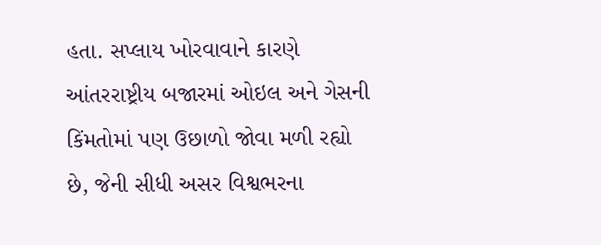હતા. સપ્લાય ખોરવાવાને કારણે આંતરરાષ્ટ્રીય બજારમાં ઓઇલ અને ગેસની કિંમતોમાં પણ ઉછાળો જોવા મળી રહ્યો છે, જેની સીધી અસર વિશ્વભરના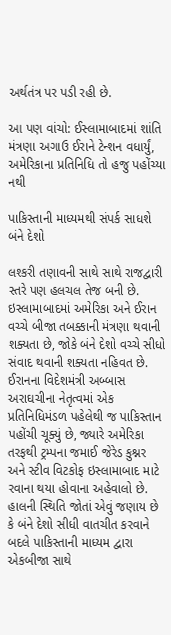અર્થતંત્ર પર પડી રહી છે.

આ પણ વાંચો: ઈસ્લામાબાદમાં શાંતિ મંત્રણા અગાઉ ઈરાને ટેન્શન વધાર્યું, અમેરિકાના પ્રતિનિધિ તો હજુ પહોંચ્યા નથી

પાકિસ્તાની માધ્યમથી સંપર્ક સાધશે બંને દેશો

લશ્કરી તણાવની સાથે સાથે રાજદ્વારી સ્તરે પણ હલચલ તેજ બની છે. ઇસ્લામાબાદમાં અમેરિકા અને ઈરાન વચ્ચે બીજા તબક્કાની મંત્રણા થવાની શક્યતા છે, જોકે બંને દેશો વચ્ચે સીધો સંવાદ થવાની શક્યતા નહિવત છે. ઈરાનના વિદેશમંત્રી અબ્બાસ અરાઘચીના નેતૃત્વમાં એક પ્રતિનિધિમંડળ પહેલેથી જ પાકિસ્તાન પહોંચી ચૂક્યું છે, જ્યારે અમેરિકા તરફથી ટ્રમ્પના જમાઈ જેરેડ કુશ્નર અને સ્ટીવ વિટકોફ ઇસ્લામાબાદ માટે રવાના થયા હોવાના અહેવાલો છે. હાલની સ્થિતિ જોતાં એવું જણાય છે કે બંને દેશો સીધી વાતચીત કરવાને બદલે પાકિસ્તાની માધ્યમ દ્વારા એકબીજા સાથે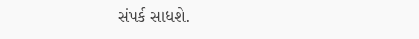સંપર્ક સાધશે.